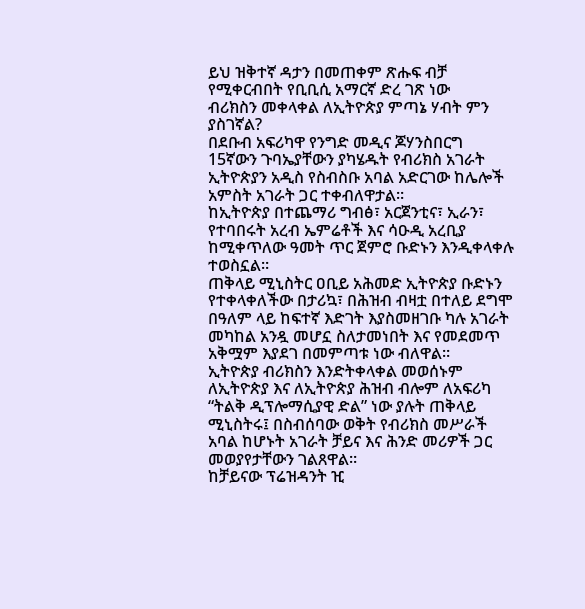ይህ ዝቅተኛ ዳታን በመጠቀም ጽሑፍ ብቻ የሚቀርብበት የቢቢሲ አማርኛ ድረ ገጽ ነው
ብሪክስን መቀላቀል ለኢትዮጵያ ምጣኔ ሃብት ምን ያስገኛል?
በደቡብ አፍሪካዋ የንግድ መዲና ጆሃንስበርግ 15ኛውን ጉባኤያቸውን ያካሄዱት የብሪክስ አገራት ኢትዮጵያን አዲስ የስብስቡ አባል አድርገው ከሌሎች አምስት አገራት ጋር ተቀብለዋታል።
ከኢትዮጵያ በተጨማሪ ግብፅ፣ አርጀንቲና፣ ኢራን፣ የተባበሩት አረብ ኤምሬቶች እና ሳዑዲ አረቢያ ከሚቀጥለው ዓመት ጥር ጀምሮ ቡድኑን እንዲቀላቀሉ ተወስኗል።
ጠቅላይ ሚኒስትር ዐቢይ አሕመድ ኢትዮጵያ ቡድኑን የተቀላቀለችው በታሪኳ፣ በሕዝብ ብዛቷ በተለይ ደግሞ በዓለም ላይ ከፍተኛ እድገት እያስመዘገቡ ካሉ አገራት መካከል አንዷ መሆኗ ስለታመነበት እና የመደመጥ አቅሟም እያደገ በመምጣቱ ነው ብለዋል።
ኢትዮጵያ ብሪክስን እንድትቀላቀል መወሰኑም ለኢትዮጵያ እና ለኢትዮጵያ ሕዝብ ብሎም ለአፍሪካ “ትልቅ ዲፕሎማሲያዊ ድል” ነው ያሉት ጠቅላይ ሚኒስትሩ፤ በስብሰባው ወቅት የብሪክስ መሥራች አባል ከሆኑት አገራት ቻይና እና ሕንድ መሪዎች ጋር መወያየታቸውን ገልጸዋል።
ከቻይናው ፕሬዝዳንት ዢ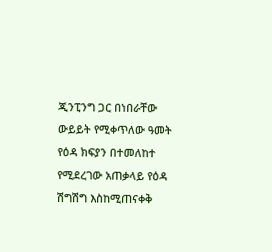ጂንፒንግ ጋር በነበራቸው ውይይት የሚቀጥለው ዓመት የዕዳ ክፍያን በተመለከተ የሚደረገው አጠቃላይ የዕዳ ሽግሽግ እስከሚጠናቀቅ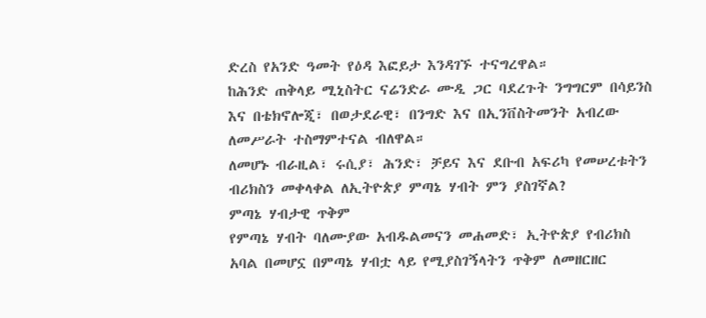ድረስ የአንድ ዓመት የዕዳ እፎይታ እንዳገኙ ተናግረዋል።
ከሕንድ ጠቅላይ ሚኒስትር ናሬንድራ ሙዲ ጋር ባደረጉት ንግግርም በሳይንስ እና በቴክኖሎጂ፣ በወታደራዊ፣ በንግድ እና በኢንቨስትመንት አብረው ለመሥራት ተስማምተናል ብለዋል።
ለመሆኑ ብራዚል፣ ሩሲያ፣ ሕንድ፣ ቻይና እና ደቡብ አፍሪካ የመሠረቱትን ብሪክስን መቀላቀል ለኢትዮጵያ ምጣኔ ሃብት ምን ያስገኛል?
ምጣኔ ሃብታዊ ጥቅም
የምጣኔ ሃብት ባለሙያው አብዱልመናን መሐመድ፣ ኢትዮጵያ የብሪክስ አባል በመሆኗ በምጣኔ ሃብቷ ላይ የሚያስገኝላትን ጥቅም ለመዘርዘር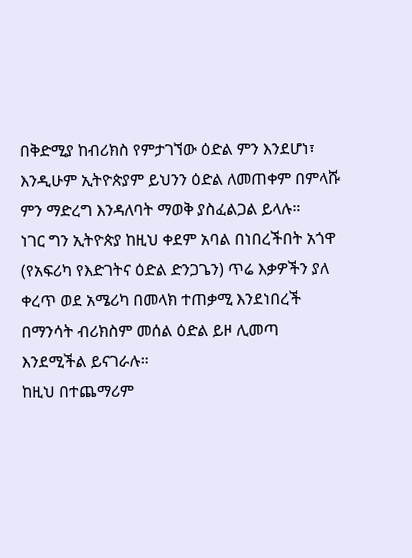በቅድሚያ ከብሪክስ የምታገኘው ዕድል ምን እንደሆነ፣ እንዲሁም ኢትዮጵያም ይህንን ዕድል ለመጠቀም በምላሹ ምን ማድረግ እንዳለባት ማወቅ ያስፈልጋል ይላሉ።
ነገር ግን ኢትዮጵያ ከዚህ ቀደም አባል በነበረችበት አጎዋ (የአፍሪካ የእድገትና ዕድል ድንጋጌን) ጥሬ እቃዎችን ያለ ቀረጥ ወደ አሜሪካ በመላክ ተጠቃሚ እንደነበረች በማንሳት ብሪክስም መሰል ዕድል ይዞ ሊመጣ እንደሚችል ይናገራሉ።
ከዚህ በተጨማሪም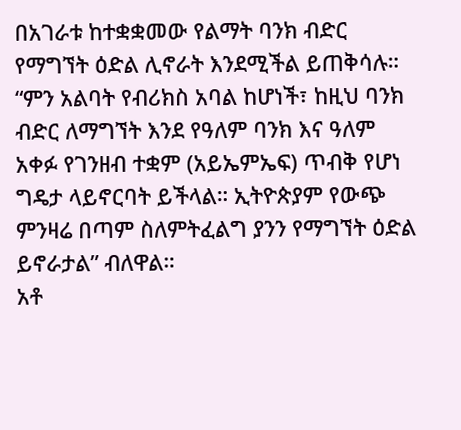በአገራቱ ከተቋቋመው የልማት ባንክ ብድር የማግኘት ዕድል ሊኖራት እንደሚችል ይጠቅሳሉ።
“ምን አልባት የብሪክስ አባል ከሆነች፣ ከዚህ ባንክ ብድር ለማግኘት እንደ የዓለም ባንክ እና ዓለም አቀፉ የገንዘብ ተቋም (አይኤምኤፍ) ጥብቅ የሆነ ግዴታ ላይኖርባት ይችላል። ኢትዮጵያም የውጭ ምንዛሬ በጣም ስለምትፈልግ ያንን የማግኘት ዕድል ይኖራታል” ብለዋል።
አቶ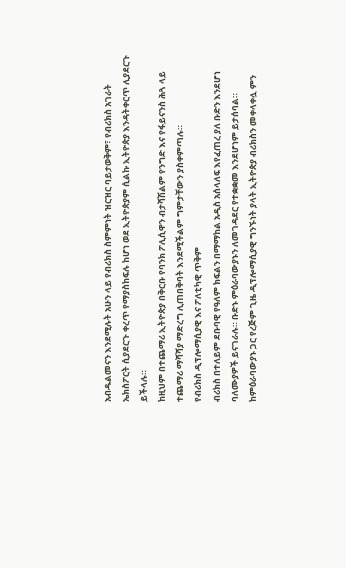አብዱልመናን እንደሚሉት አሁን ላይ የብሪክስ ስምምነት ዝርዝር ባይታወቅም፣ የብሪክስ አገራት ኤክስፖርት ሲያደርጉ ቀረጥ የማያስከፍሉ ከሆነ ወደ ኢትዮጵያም ሲልኩ ኢትዮጵያ እንዳትቀርጥ ሊያደርጉ ይችላሉ።
ከዚህም በተጨማሪ ኢትዮጵያ በቅርቡ የባንክ ፖሊሲዋን ብታሻሽልም የንግድ እና የፋይናንስ ሕጓ ላይ ተጨማሪ ማሻሻያ ማድረግ ሊጠበቅባት እንደሚችልም ግምታቸውን ያስቀምጣሉ።
የብሪክስ ዲፕሎማሲያዊ እና ፖለቲካዊ ጥቅም
ብሪክስ በተለይም ደቡባዊ የዓለም ክፍልን በማማከል አዲስ አሰላለፍ እየፈጠረ ያለ ቡድን እንደሆነ ባለሙያዎች ይናገራሉ። ቡድኑ ምዕራባውያኑን ለመገዳደር የተቋቋመ እንደሆነም ይታሰባል።
ከምዕራባውያኑ ጋር የረጅም ጊዜ ዲፕሎማሲያዊ ግንኙነት ያላት ኢትዮጵያ ብሪክስን መቀላቀሏ ምን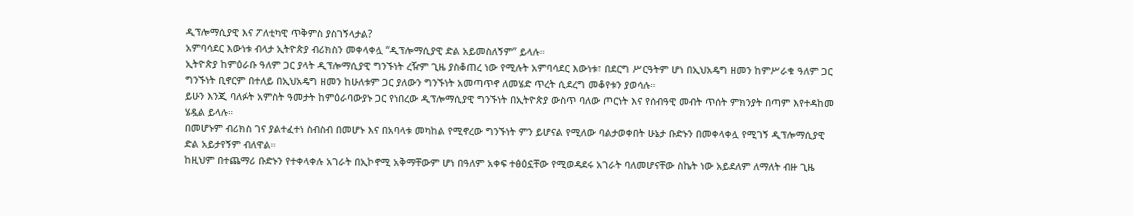ዲፕሎማሲያዊ እና ፖለቲካዊ ጥቅምስ ያስገኝላታል?
አምባሳደር እውነቱ ብላታ ኢትዮጵያ ብሪክስን መቀላቀሏ “ዲፕሎማሲያዊ ድል አይመስለኝም” ይላሉ።
ኢትዮጵያ ከምዕራቡ ዓለም ጋር ያላት ዲፕሎማሲያዊ ግንኙነት ረዥም ጊዜ ያስቆጠረ ነው የሚሉት አምባሳደር እውነቱ፣ በደርግ ሥርዓትም ሆነ በኢህአዴግ ዘመን ከምሥራቁ ዓለም ጋር ግንኙነት ቢኖርም በተለይ በኢህአዴግ ዘመን ከሁለቱም ጋር ያለውን ግንኙነት አመጣጥኖ ለመሄድ ጥረት ሲደረግ መቆየቱን ያወሳሉ።
ይሁን እንጂ ባለፉት አምስት ዓመታት ከምዕራባውያኑ ጋር የነበረው ዲፕሎማሲያዊ ግንኙነት በኢትዮጵያ ውስጥ ባለው ጦርነት እና የሰብዓዊ መብት ጥሰት ምክንያት በጣም እየተዳከመ ሄዷል ይላሉ።
በመሆኑም ብሪክስ ገና ያልተፈተነ ስብስብ በመሆኑ እና በአባላቱ መካከል የሚኖረው ግንኙነት ምን ይሆናል የሚለው ባልታወቀበት ሁኔታ ቡድኑን በመቀላቀሏ የሚገኝ ዲፕሎማሲያዊ ድል አይታየኝም ብለዋል።
ከዚህም በተጨማሪ ቡድኑን የተቀላቀሉ አገራት በኢኮኖሚ አቅማቸውም ሆነ በዓለም አቀፍ ተፅዕኗቸው የሚወዳደሩ አገራት ባለመሆናቸው ስኬት ነው አይደለም ለማለት ብዙ ጊዜ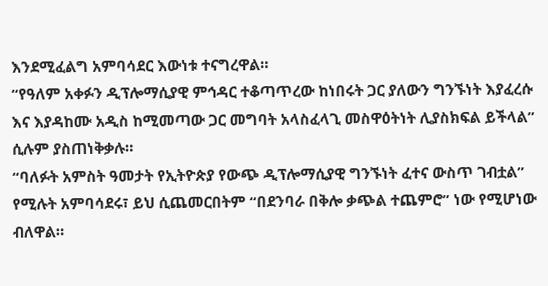እንደሚፈልግ አምባሳደር እውነቱ ተናግረዋል።
“የዓለም አቀፉን ዲፕሎማሲያዊ ምኅዳር ተቆጣጥረው ከነበሩት ጋር ያለውን ግንኙነት እያፈረሱ እና እያዳከሙ አዲስ ከሚመጣው ጋር መግባት አላስፈላጊ መስዋዕትነት ሊያስክፍል ይችላል” ሲሉም ያስጠነቅቃሉ።
“ባለፉት አምስት ዓመታት የኢትዮጵያ የውጭ ዲፕሎማሲያዊ ግንኙነት ፈተና ውስጥ ገብቷል” የሚሉት አምባሳደሩ፣ ይህ ሲጨመርበትም “በደንባራ በቅሎ ቃጭል ተጨምሮ” ነው የሚሆነው ብለዋል።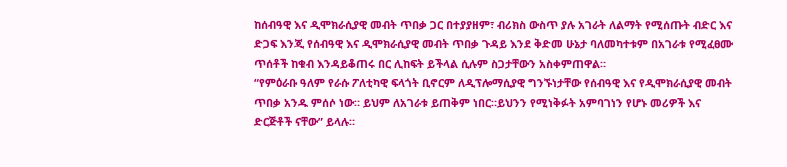ከሰብዓዊ እና ዲሞክራሲያዊ መብት ጥበቃ ጋር በተያያዘም፣ ብሪክስ ውስጥ ያሉ አገራት ለልማት የሚሰጡት ብድር እና ድጋፍ እንጂ የሰብዓዊ እና ዲሞክራሲያዊ መብት ጥበቃ ጉዳይ እንደ ቅድመ ሁኔታ ባለመካተቱም በአገራቱ የሚፈፀሙ ጥሰቶች ከቁብ እንዳይቆጠሩ በር ሊከፍት ይችላል ሲሉም ስጋታቸውን አስቀምጠዋል።
“የምዕራቡ ዓለም የራሱ ፖለቲካዊ ፍላጎት ቢኖርም ለዲፕሎማሲያዊ ግንኙነታቸው የሰብዓዊ እና የዲሞክራሲያዊ መብት ጥበቃ አንዱ ምሰሶ ነው። ይህም ለአገራቱ ይጠቅም ነበር።ይህንን የሚነቅፉት አምባገነን የሆኑ መሪዎች እና ድርጅቶች ናቸው” ይላሉ።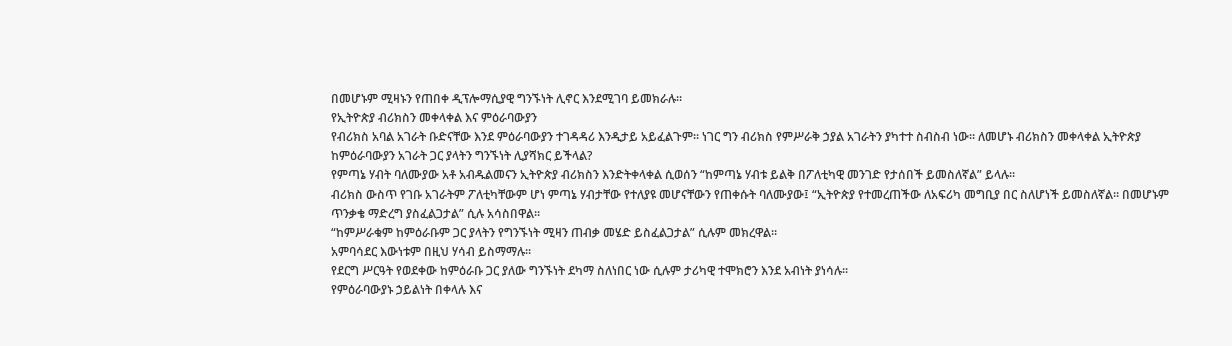በመሆኑም ሚዛኑን የጠበቀ ዲፕሎማሲያዊ ግንኙነት ሊኖር እንደሚገባ ይመክራሉ።
የኢትዮጵያ ብሪክስን መቀላቀል እና ምዕራባውያን
የብሪክስ አባል አገራት ቡድናቸው እንደ ምዕራባውያን ተገዳዳሪ እንዲታይ አይፈልጉም። ነገር ግን ብሪክስ የምሥራቅ ኃያል አገራትን ያካተተ ስብስብ ነው። ለመሆኑ ብሪክስን መቀላቀል ኢትዮጵያ ከምዕራባውያን አገራት ጋር ያላትን ግንኙነት ሊያሻክር ይችላል?
የምጣኔ ሃብት ባለሙያው አቶ አብዱልመናን ኢትዮጵያ ብሪክስን እንድትቀላቀል ሲወሰን “ከምጣኔ ሃብቱ ይልቅ በፖለቲካዊ መንገድ የታሰበች ይመስለኛል” ይላሉ።
ብሪክስ ውስጥ የገቡ አገራትም ፖለቲካቸውም ሆነ ምጣኔ ሃብታቸው የተለያዩ መሆናቸውን የጠቀሱት ባለሙያው፤ “ኢትዮጵያ የተመረጠችው ለአፍሪካ መግቢያ በር ስለሆነች ይመስለኛል። በመሆኑም ጥንቃቄ ማድረግ ያስፈልጋታል” ሲሉ አሳስበዋል።
“ከምሥራቁም ከምዕራቡም ጋር ያላትን የግንኙነት ሚዛን ጠብቃ መሄድ ይስፈልጋታል” ሲሉም መክረዋል።
አምባሳደር እውነቱም በዚህ ሃሳብ ይስማማሉ።
የደርግ ሥርዓት የወደቀው ከምዕራቡ ጋር ያለው ግንኙነት ደካማ ስለነበር ነው ሲሉም ታሪካዊ ተሞክሮን እንደ አብነት ያነሳሉ።
የምዕራባውያኑ ኃይልነት በቀላሉ እና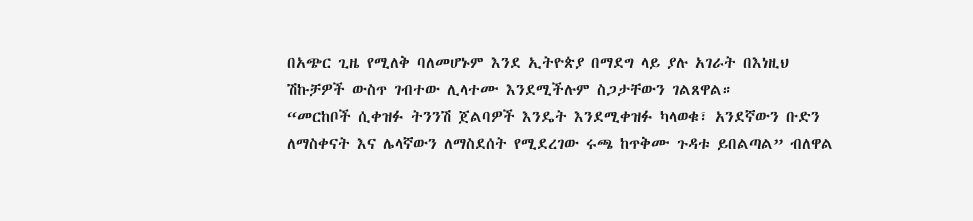በአጭር ጊዜ የሚለቅ ባለመሆኑም እንደ ኢትዮጵያ በማደግ ላይ ያሉ አገራት በእነዚህ ሽኩቻዎች ውስጥ ገብተው ሊላተሙ እንደሚችሉም ስጋታቸውን ገልጸዋል።
“መርከቦች ሲቀዝፉ ትንንሽ ጀልባዎች እንዴት እንደሚቀዝፉ ካላወቁ፣ አንደኛውን ቡድን ለማስቀናት እና ሌላኛውን ለማስደሰት የሚደረገው ሩጫ ከጥቅሙ ጉዳቱ ይበልጣል” ብለዋል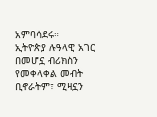አምባሳደሩ።
ኢትዮጵያ ሉዓላዊ አገር በመሆኗ ብሪክስን የመቀላቀል መብት ቢኖራትም፣ ሚዛኗን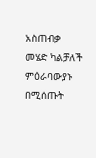አስጠብቃ መሄድ ካልቻለች ምዕራባውያኑ በሚሰጡት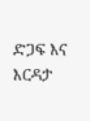ድጋፍ እና እርዳታ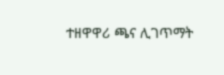ተዘዋዋሪ ጫና ሊገጥማት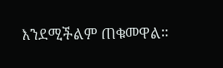እንደሚችልም ጠቁመዋል።